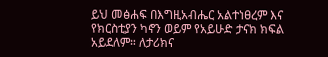ይህ መፅሐፍ በእግዚአብሔር አልተነፀረም እና የክርስቲያን ካኖን ወይም የአይሁድ ታናክ ክፍል አይደለም። ለታሪክና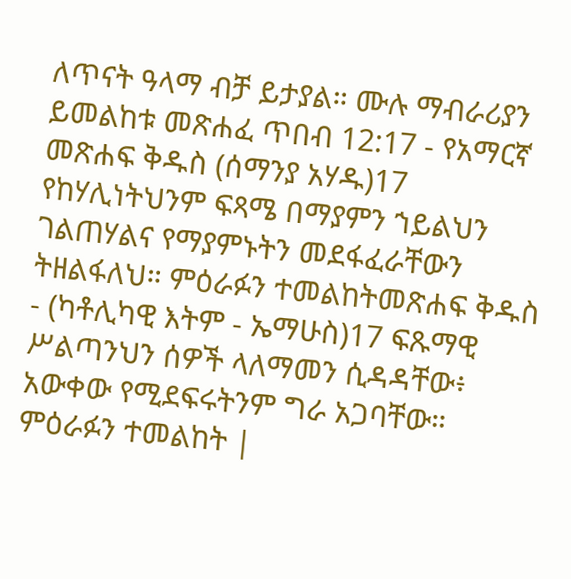ለጥናት ዓላማ ብቻ ይታያል። ሙሉ ማብራሪያን ይመልከቱ መጽሐፈ ጥበብ 12:17 - የአማርኛ መጽሐፍ ቅዱስ (ሰማንያ አሃዱ)17 የከሃሊነትህንም ፍጻሜ በማያምን ኀይልህን ገልጠሃልና የማያምኑትን መደፋፈራቸውን ትዘልፋለህ። ምዕራፉን ተመልከትመጽሐፍ ቅዱስ - (ካቶሊካዊ እትም - ኤማሁስ)17 ፍጹማዊ ሥልጣንህን ሰዎች ላለማመን ሲዳዳቸው፥ አውቀው የሚደፍሩትንም ግራ አጋባቸው። ምዕራፉን ተመልከት |